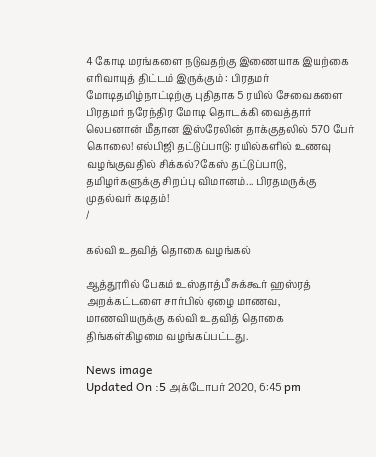4 கோடி மரங்களை நடுவதற்கு இணையாக இயற்கை எரிவாயுத் திட்டம் இருக்கும் : பிரதமர் மோடிதமிழ்நாட்டிற்கு புதிதாக 5 ரயில் சேவைகளை பிரதமர் நரேந்திர மோடி தொடக்கி வைத்தார் லெபனான் மீதான இஸ்ரேலின் தாக்குதலில் 570 பேர் கொலை! எல்பிஜி தட்டுப்பாடு: ரயில்களில் உணவு வழங்குவதில் சிக்கல்?கேஸ் தட்டுப்பாடு, தமிழர்களுக்கு சிறப்பு விமானம்... பிரதமருக்கு முதல்வர் கடிதம்!
/

கல்வி உதவித் தொகை வழங்கல்

ஆத்தூரில் பேகம் உஸ்தாத்பீ சுக்கூர் ஹஸ்ரத் அறக்கட்டளை சார்பில் ஏழை மாணவ, மாணவியருக்கு கல்வி உதவித் தொகை திங்கள்கிழமை வழங்கப்பட்டது.

News image
Updated On :5 அக்டோபர் 2020, 6:45 pm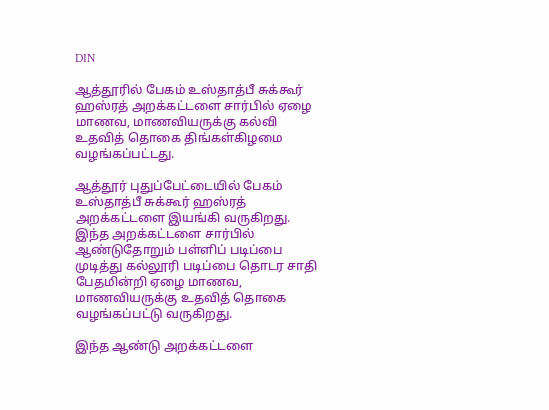DIN

ஆத்தூரில் பேகம் உஸ்தாத்பீ சுக்கூர் ஹஸ்ரத் அறக்கட்டளை சார்பில் ஏழை மாணவ, மாணவியருக்கு கல்வி உதவித் தொகை திங்கள்கிழமை வழங்கப்பட்டது.

ஆத்தூர் புதுப்பேட்டையில் பேகம் உஸ்தாத்பீ சுக்கூர் ஹஸ்ரத் அறக்கட்டளை இயங்கி வருகிறது. இந்த அறக்கட்டளை சார்பில் ஆண்டுதோறும் பள்ளிப் படிப்பை முடித்து கல்லூரி படிப்பை தொடர சாதி பேதமின்றி ஏழை மாணவ, மாணவியருக்கு உதவித் தொகை வழங்கப்பட்டு வருகிறது.

இந்த ஆண்டு அறக்கட்டளை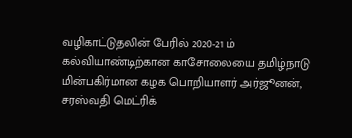வழிகாட்டுதலின் பேரில் 2020-21 ம் கல்வியாண்டிற்கான காசோலையை தமிழ்நாடு மின்பகிர்மான கழக பொறியாளர் அர்ஜூனன், சரஸ்வதி மெட்ரிக்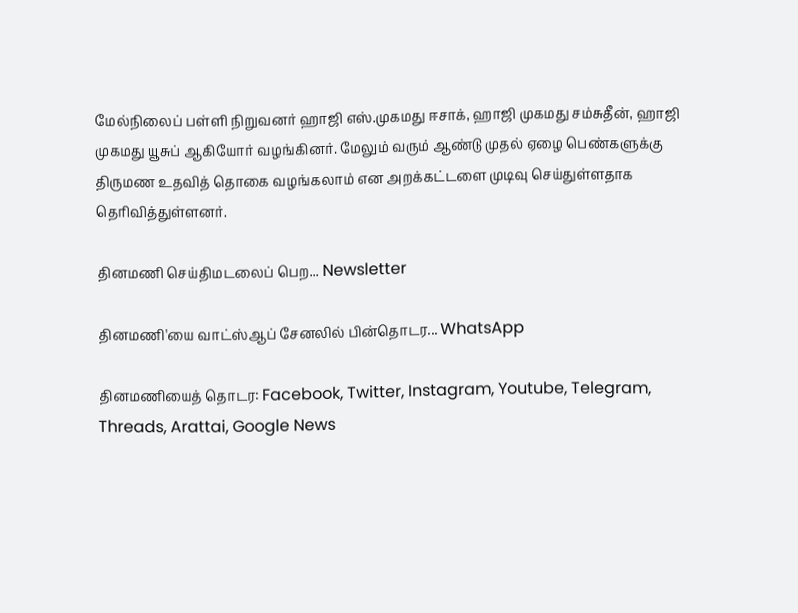மேல்நிலைப் பள்ளி நிறுவனர் ஹாஜி எஸ்.முகமது ஈசாக், ஹாஜி முகமது சம்சுதீன், ஹாஜி முகமது யூசுப் ஆகியோர் வழங்கினர். மேலும் வரும் ஆண்டு முதல் ஏழை பெண்களுக்கு திருமண உதவித் தொகை வழங்கலாம் என அறக்கட்டளை முடிவு செய்துள்ளதாக தெரிவித்துள்ளனர்.

தினமணி செய்திமடலைப் பெற... Newsletter

தினமணி'யை வாட்ஸ்ஆப் சேனலில் பின்தொடர... WhatsApp

தினமணியைத் தொடர: Facebook, Twitter, Instagram, Youtube, Telegram, Threads, Arattai, Google News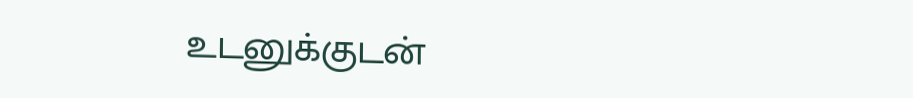உடனுக்குடன்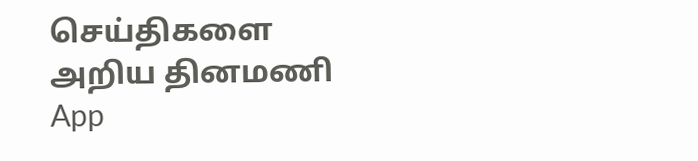செய்திகளை அறிய தினமணி App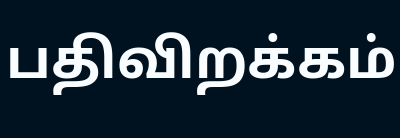பதிவிறக்கம்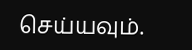செய்யவும்.